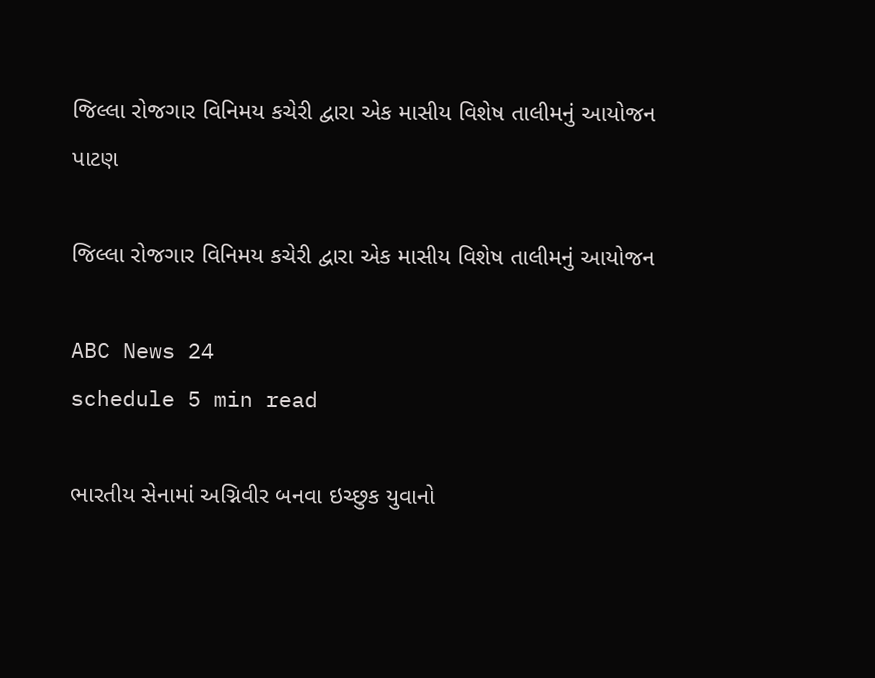જિલ્લા રોજગાર વિનિમય કચેરી દ્વારા એક માસીય વિશેષ તાલીમનું આયોજન
પાટણ

જિલ્લા રોજગાર વિનિમય કચેરી દ્વારા એક માસીય વિશેષ તાલીમનું આયોજન

ABC News 24
schedule 5 min read

ભારતીય સેનામાં અગ્નિવીર બનવા ઇચ્છુક યુવાનો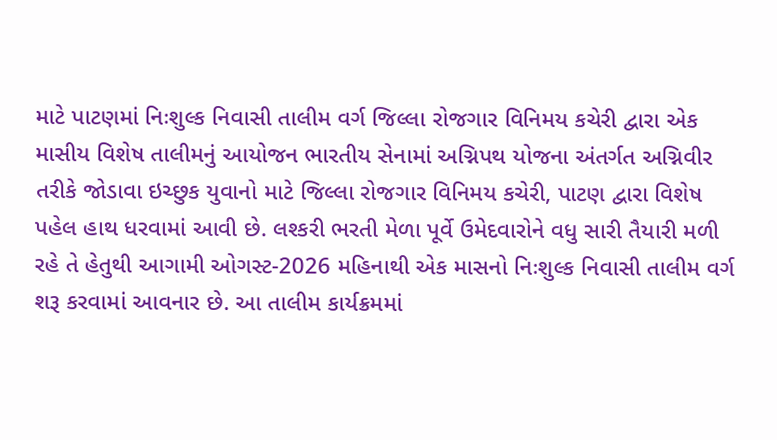માટે પાટણમાં નિઃશુલ્ક નિવાસી તાલીમ વર્ગ જિલ્લા રોજગાર વિનિમય કચેરી દ્વારા એક માસીય વિશેષ તાલીમનું આયોજન ભારતીય સેનામાં અગ્નિપથ યોજના અંતર્ગત અગ્નિવીર તરીકે જોડાવા ઇચ્છુક યુવાનો માટે જિલ્લા રોજગાર વિનિમય કચેરી, પાટણ દ્વારા વિશેષ પહેલ હાથ ધરવામાં આવી છે. લશ્કરી ભરતી મેળા પૂર્વે ઉમેદવારોને વધુ સારી તૈયારી મળી રહે તે હેતુથી આગામી ઓગસ્ટ-2026 મહિનાથી એક માસનો નિઃશુલ્ક નિવાસી તાલીમ વર્ગ શરૂ કરવામાં આવનાર છે. આ તાલીમ કાર્યક્રમમાં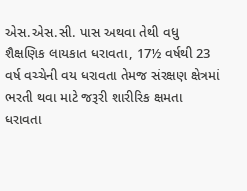એસ.એસ.સી. પાસ અથવા તેથી વધુ શૈક્ષણિક લાયકાત ધરાવતા, 17½ વર્ષથી 23 વર્ષ વચ્ચેની વય ધરાવતા તેમજ સંરક્ષણ ક્ષેત્રમાં ભરતી થવા માટે જરૂરી શારીરિક ક્ષમતા ધરાવતા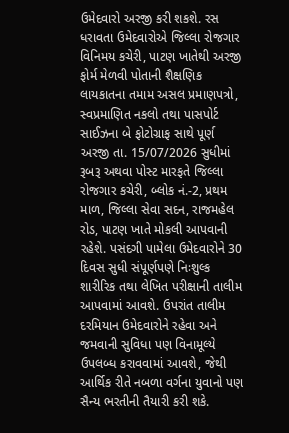ઉમેદવારો અરજી કરી શકશે. રસ ધરાવતા ઉમેદવારોએ જિલ્લા રોજગાર વિનિમય કચેરી, પાટણ ખાતેથી અરજી ફોર્મ મેળવી પોતાની શૈક્ષણિક લાયકાતના તમામ અસલ પ્રમાણપત્રો, સ્વપ્રમાણિત નકલો તથા પાસપોર્ટ સાઈઝના બે ફોટોગ્રાફ સાથે પૂર્ણ અરજી તા. 15/07/2026 સુધીમાં રૂબરૂ અથવા પોસ્ટ મારફતે જિલ્લા રોજગાર કચેરી, બ્લોક નં.-2, પ્રથમ માળ, જિલ્લા સેવા સદન, રાજમહેલ રોડ, પાટણ ખાતે મોકલી આપવાની રહેશે. પસંદગી પામેલા ઉમેદવારોને 30 દિવસ સુધી સંપૂર્ણપણે નિઃશુલ્ક શારીરિક તથા લેખિત પરીક્ષાની તાલીમ આપવામાં આવશે. ઉપરાંત તાલીમ દરમિયાન ઉમેદવારોને રહેવા અને જમવાની સુવિધા પણ વિનામૂલ્યે ઉપલબ્ધ કરાવવામાં આવશે, જેથી આર્થિક રીતે નબળા વર્ગના યુવાનો પણ સૈન્ય ભરતીની તૈયારી કરી શકે.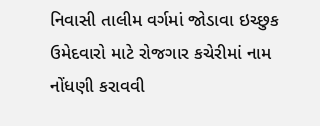નિવાસી તાલીમ વર્ગમાં જોડાવા ઇચ્છુક ઉમેદવારો માટે રોજગાર કચેરીમાં નામ નોંધણી કરાવવી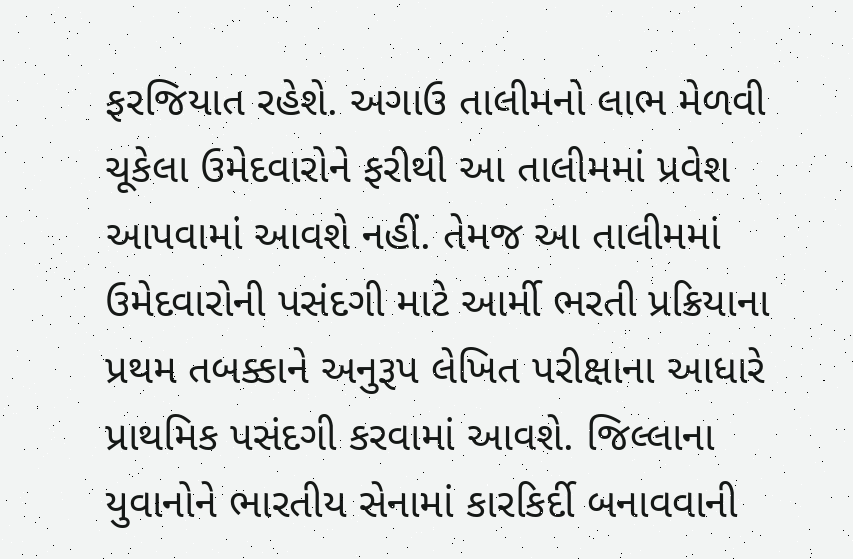ફરજિયાત રહેશે. અગાઉ તાલીમનો લાભ મેળવી ચૂકેલા ઉમેદવારોને ફરીથી આ તાલીમમાં પ્રવેશ આપવામાં આવશે નહીં. તેમજ આ તાલીમમાં ઉમેદવારોની પસંદગી માટે આર્મી ભરતી પ્રક્રિયાના પ્રથમ તબક્કાને અનુરૂપ લેખિત પરીક્ષાના આધારે પ્રાથમિક પસંદગી કરવામાં આવશે. જિલ્લાના યુવાનોને ભારતીય સેનામાં કારકિર્દી બનાવવાની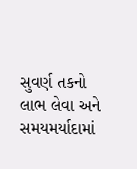સુવર્ણ તકનો લાભ લેવા અને સમયમર્યાદામાં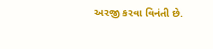અરજી કરવા વિનંતી છે.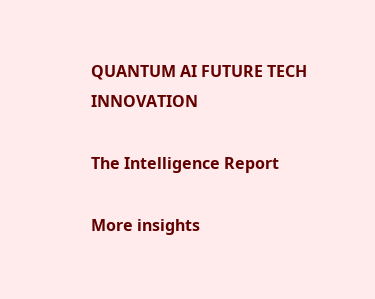QUANTUM AI FUTURE TECH INNOVATION

The Intelligence Report

More insights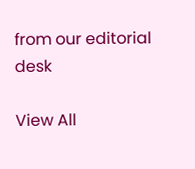from our editorial desk

View All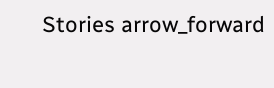Stories arrow_forward